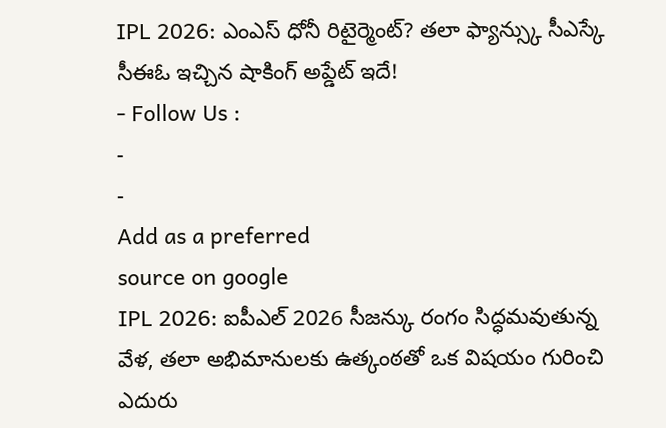IPL 2026: ఎంఎస్ ధోనీ రిటైర్మెంట్? తలా ఫ్యాన్స్కు సీఎస్కే సీఈఓ ఇచ్చిన షాకింగ్ అప్డేట్ ఇదే!
- Follow Us :
-
-
Add as a preferred
source on google
IPL 2026: ఐపీఎల్ 2026 సీజన్కు రంగం సిద్ధమవుతున్న వేళ, తలా అభిమానులకు ఉత్కంఠతో ఒక విషయం గురించి ఎదురు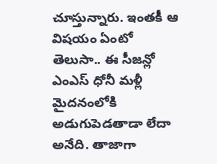చూస్తున్నారు. ఇంతకీ ఆ విషయం ఏంటో తెలుసా.. ఈ సీజన్లో ఎంఎస్ ధోనీ మళ్లీ మైదనంలోకి అడుగుపెడతాడా లేదా అనేది. తాజాగా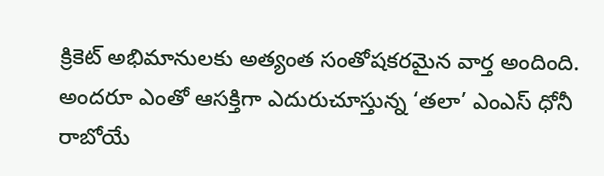క్రికెట్ అభిమానులకు అత్యంత సంతోషకరమైన వార్త అందింది. అందరూ ఎంతో ఆసక్తిగా ఎదురుచూస్తున్న ‘తలా’ ఎంఎస్ ధోనీ రాబోయే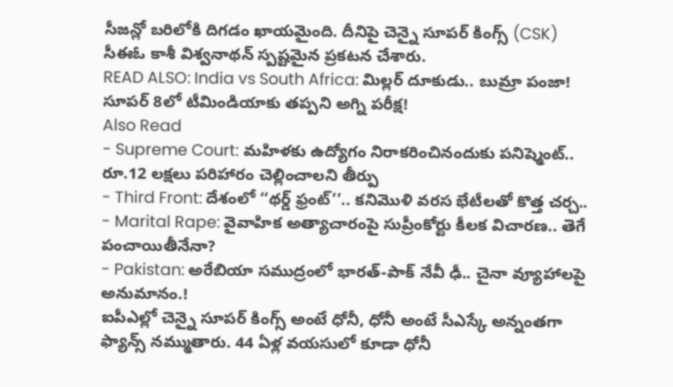సీజన్లో బరిలోకి దిగడం ఖాయమైంది. దీనిపై చెన్నై సూపర్ కింగ్స్ (CSK) సీఈఓ కాశీ విశ్వనాథన్ స్పష్టమైన ప్రకటన చేశారు.
READ ALSO: India vs South Africa: మిల్లర్ దూకుడు.. బుమ్రా పంజా! సూపర్ 8లో టీమిండియాకు తప్పని అగ్ని పరీక్ష!
Also Read
- Supreme Court: మహిళకు ఉద్యోగం నిరాకరించినందుకు పనిష్మెంట్.. రూ.12 లక్షలు పరిహారం చెల్లించాలని తీర్పు
- Third Front: దేశంలో ‘‘థర్డ్ ఫ్రంట్’’.. కనిమొళి వరస భేటీలతో కొత్త చర్చ..
- Marital Rape: వైవాహిక అత్యాచారంపై సుప్రీంకోర్టు కీలక విచారణ.. తెగే పంచాయితీనేనా?
- Pakistan: అరేబియా సముద్రంలో భారత్-పాక్ నేవీ ఢీ.. చైనా వ్యూహాలపై అనుమానం.!
ఐపీఎల్లో చెన్నై సూపర్ కింగ్స్ అంటే ధోనీ, ధోనీ అంటే సీఎస్కే అన్నంతగా ఫ్యాన్స్ నమ్ముతారు. 44 ఏళ్ల వయసులో కూడా ధోనీ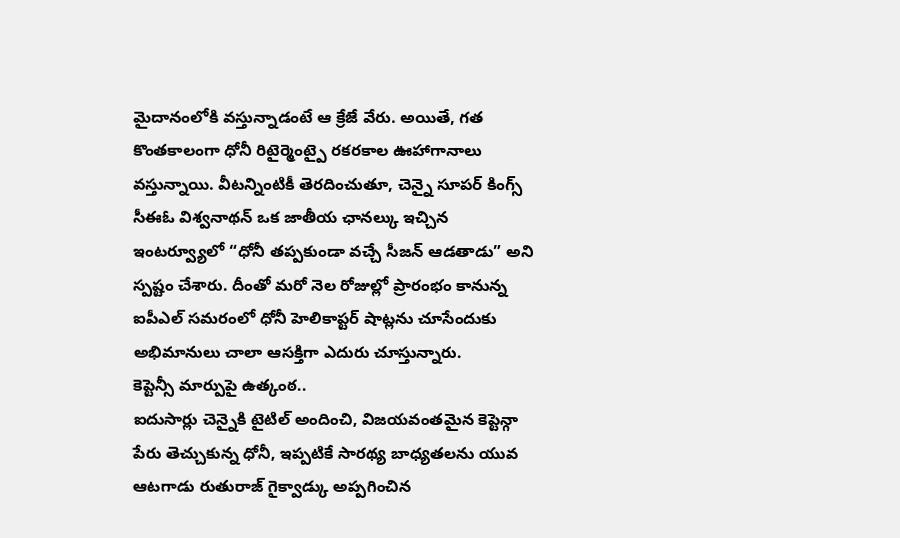మైదానంలోకి వస్తున్నాడంటే ఆ క్రేజే వేరు. అయితే, గత కొంతకాలంగా ధోనీ రిటైర్మెంట్పై రకరకాల ఊహాగానాలు వస్తున్నాయి. వీటన్నింటికీ తెరదించుతూ, చెన్నై సూపర్ కింగ్స్ సీఈఓ విశ్వనాథన్ ఒక జాతీయ ఛానల్కు ఇచ్చిన ఇంటర్వ్యూలో “ధోనీ తప్పకుండా వచ్చే సీజన్ ఆడతాడు” అని స్పష్టం చేశారు. దీంతో మరో నెల రోజుల్లో ప్రారంభం కానున్న ఐపీఎల్ సమరంలో ధోనీ హెలికాప్టర్ షాట్లను చూసేందుకు అభిమానులు చాలా ఆసక్తిగా ఎదురు చూస్తున్నారు.
కెప్టెన్సీ మార్పుపై ఉత్కంఠ..
ఐదుసార్లు చెన్నైకి టైటిల్ అందించి, విజయవంతమైన కెప్టెన్గా పేరు తెచ్చుకున్న ధోనీ, ఇప్పటికే సారథ్య బాధ్యతలను యువ ఆటగాడు రుతురాజ్ గైక్వాడ్కు అప్పగించిన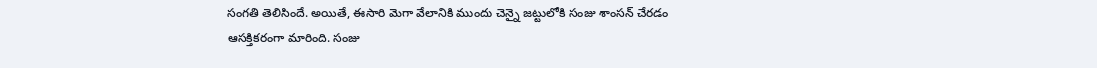సంగతి తెలిసిందే. అయితే, ఈసారి మెగా వేలానికి ముందు చెన్నై జట్టులోకి సంజు శాంసన్ చేరడం ఆసక్తికరంగా మారింది. సంజు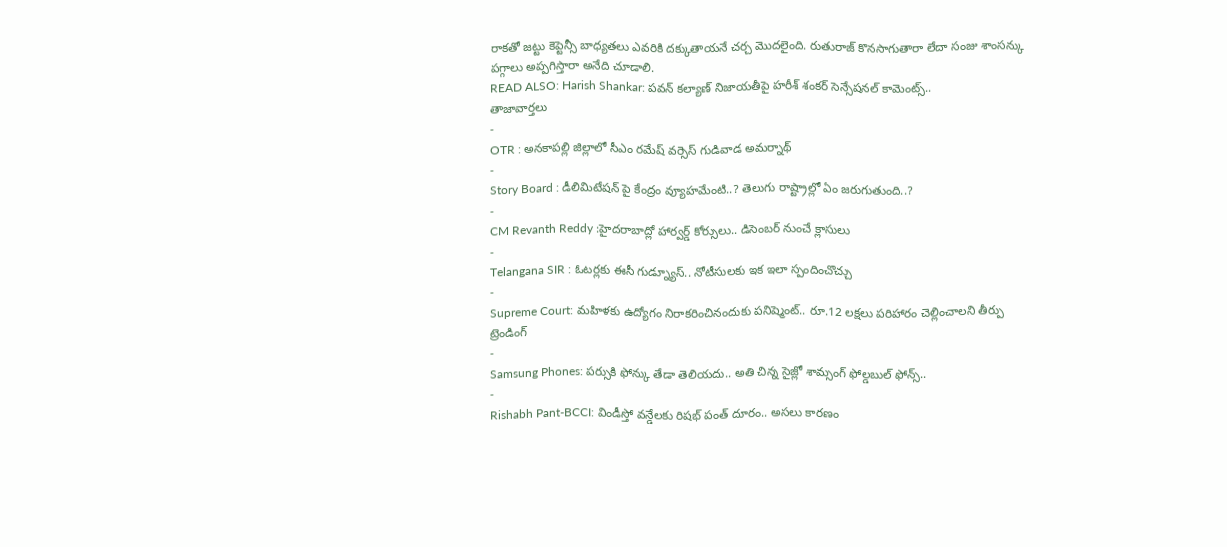రాకతో జట్టు కెప్టెన్సీ బాధ్యతలు ఎవరికి దక్కుతాయనే చర్చ మొదలైంది. రుతురాజ్ కొనసాగుతారా లేదా సంజు శాంసన్కు పగ్గాలు అప్పగిస్తారా అనేది చూడాలి.
READ ALSO: Harish Shankar: పవన్ కల్యాణ్ నిజాయతీపై హరీశ్ శంకర్ సెన్సేషనల్ కామెంట్స్..
తాజావార్తలు
-
OTR : అనకాపల్లి జిల్లాలో సీఎం రమేష్ వర్సెస్ గుడివాడ అమర్నాథ్
-
Story Board : డీలిమిటేషన్ పై కేంద్రం వ్యూహమేంటి..? తెలుగు రాష్ట్రాల్లో ఏం జరుగుతుంది..?
-
CM Revanth Reddy :హైదరాబాద్లో హార్వర్డ్ కోర్సులు.. డిసెంబర్ నుంచే క్లాసులు
-
Telangana SIR : ఓటర్లకు ఈసీ గుడ్న్యూస్.. నోటీసులకు ఇక ఇలా స్పందించొచ్చు
-
Supreme Court: మహిళకు ఉద్యోగం నిరాకరించినందుకు పనిష్మెంట్.. రూ.12 లక్షలు పరిహారం చెల్లించాలని తీర్పు
ట్రెండింగ్
-
Samsung Phones: పర్సుకి ఫోన్కు తేడా తెలియదు.. అతి చిన్న సైజ్లో శామ్సంగ్ ఫోల్డబుల్ ఫోన్స్..
-
Rishabh Pant-BCCI: విండీస్తో వన్డేలకు రిషభ్ పంత్ దూరం.. అసలు కారణం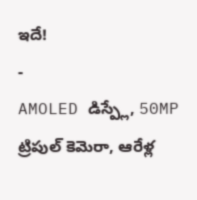ఇదే!
-
AMOLED డిస్ప్లే, 50MP ట్రిపుల్ కెమెరా, ఆరేళ్ల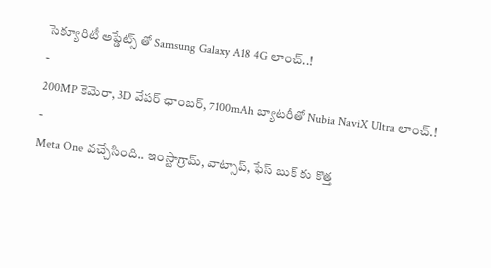సెక్యూరిటీ అప్డేట్స్ తో Samsung Galaxy A18 4G లాంచ్..!
-
200MP కెమెరా, 3D వేపర్ ఛాంబర్, 7100mAh బ్యాటరీతో Nubia NaviX Ultra లాంచ్.!
-
Meta One వచ్చేసింది.. ఇంస్టాగ్రామ్, వాట్సాప్, ఫేస్ బుక్ కు కొత్త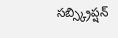సబ్స్క్రిప్షన్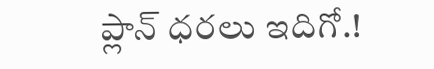ప్లాన్ ధరలు ఇదిగో.!